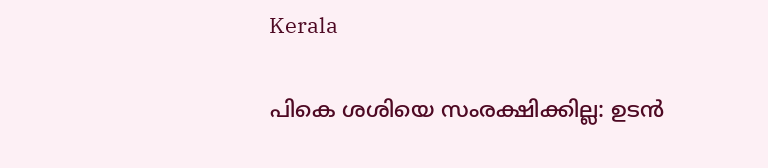Kerala

പികെ ശശിയെ സംരക്ഷിക്കില്ല: ഉടന്‍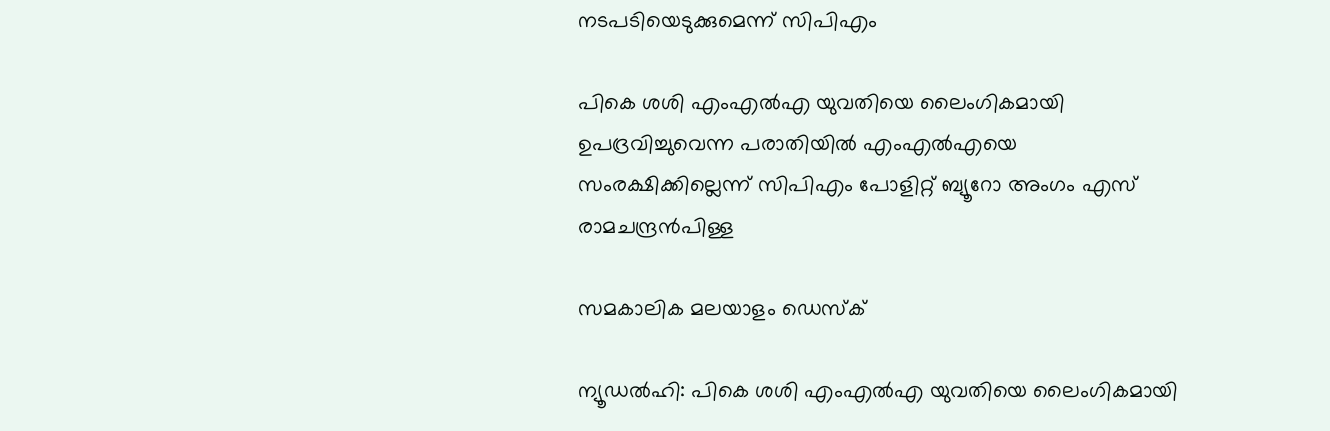നടപടിയെടുക്കുമെന്ന് സിപിഎം

പികെ ശശി എംഎല്‍എ യുവതിയെ ലൈംഗികമായി ഉപദ്രവിച്ചുവെന്ന പരാതിയില്‍ എംഎല്‍എയെ സംരക്ഷിക്കില്ലെന്ന് സിപിഎം പോളിറ്റ് ബ്യൂറോ അംഗം എസ് രാമചന്ദ്രന്‍പിള്ള

സമകാലിക മലയാളം ഡെസ്ക്

ന്യൂഡല്‍ഹി: പികെ ശശി എംഎല്‍എ യുവതിയെ ലൈംഗികമായി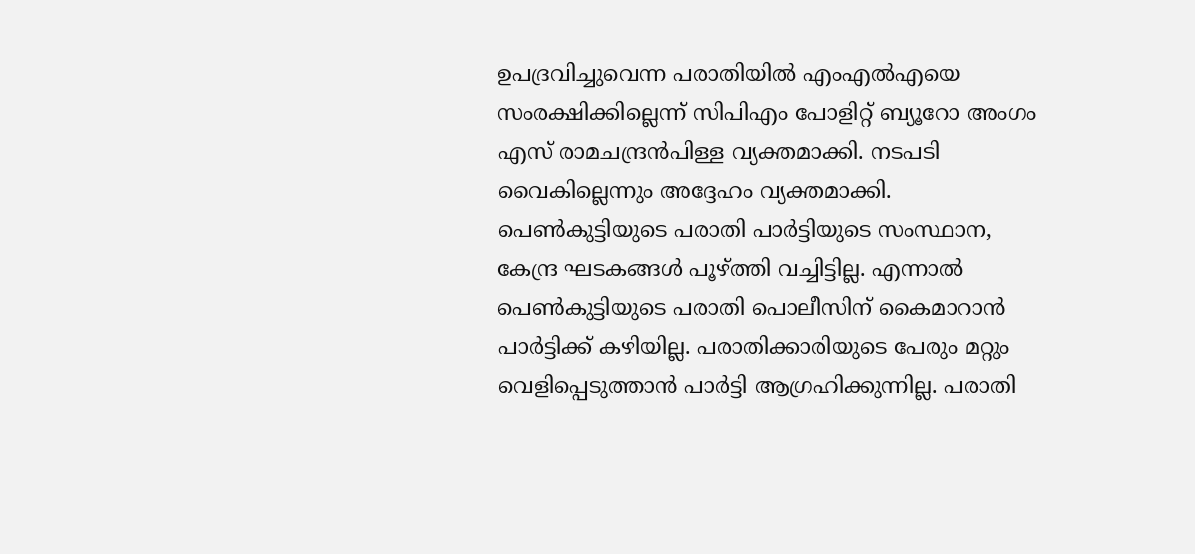ഉപദ്രവിച്ചുവെന്ന പരാതിയില്‍ എംഎല്‍എയെ സംരക്ഷിക്കില്ലെന്ന് സിപിഎം പോളിറ്റ് ബ്യൂറോ അംഗം എസ് രാമചന്ദ്രന്‍പിള്ള വ്യക്തമാക്കി. നടപടി വൈകില്ലെന്നും അദ്ദേഹം വ്യക്തമാക്കി. പെണ്‍കുട്ടിയുടെ പരാതി പാര്‍ട്ടിയുടെ സംസ്ഥാന, കേന്ദ്ര ഘടകങ്ങള്‍ പൂഴ്ത്തി വച്ചിട്ടില്ല. എന്നാല്‍ പെണ്‍കുട്ടിയുടെ പരാതി പൊലീസിന് കൈമാറാന്‍ പാര്‍ട്ടിക്ക് കഴിയില്ല. പരാതിക്കാരിയുടെ പേരും മറ്റും വെളിപ്പെടുത്താന്‍ പാര്‍ട്ടി ആഗ്രഹിക്കുന്നില്ല. പരാതി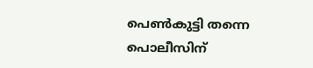പെണ്‍കുട്ടി തന്നെ പൊലീസിന്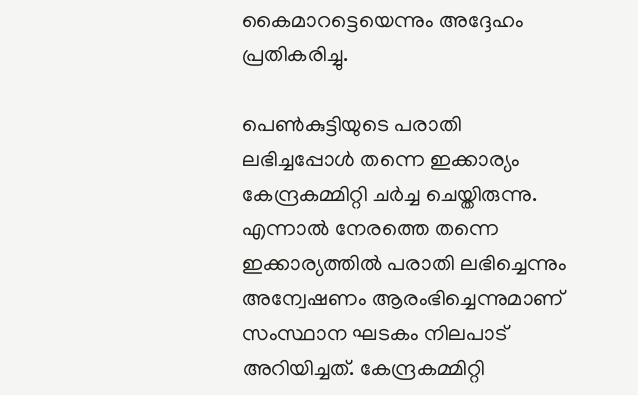കൈമാറട്ടെയെന്നും അദ്ദേഹം പ്രതികരിച്ചു.

പെണ്‍കുട്ടിയുടെ പരാതി ലഭിച്ചപ്പോള്‍ തന്നെ ഇക്കാര്യം കേന്ദ്രകമ്മിറ്റി ചര്‍ച്ച ചെയ്തിരുന്നു. എന്നാല്‍ നേരത്തെ തന്നെ ഇക്കാര്യത്തില്‍ പരാതി ലഭിച്ചെന്നും അന്വേഷണം ആരംഭിച്ചെന്നുമാണ് സംസ്ഥാന ഘടകം നിലപാട് അറിയിച്ചത്. കേന്ദ്രകമ്മിറ്റി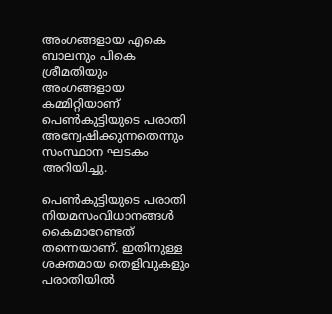അംഗങ്ങളായ എകെ ബാലനും പികെ ശ്രീമതിയും അംഗങ്ങളായ കമ്മിറ്റിയാണ് പെണ്‍കുട്ടിയുടെ പരാതി അന്വേഷിക്കുന്നതെന്നും സംസ്ഥാന ഘടകം അറിയിച്ചു.

പെണ്‍കുട്ടിയുടെ പരാതി നിയമസംവിധാനങ്ങള്‍ കൈമാറേണ്ടത് തന്നെയാണ്. ഇതിനുള്ള ശക്തമായ തെളിവുകളും പരാതിയില്‍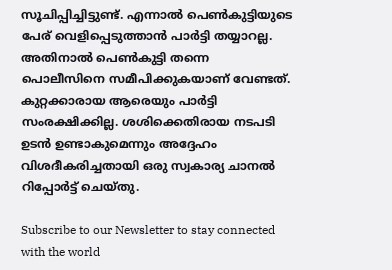സൂചിപ്പിച്ചിട്ടുണ്ട്. എന്നാല്‍ പെണ്‍കുട്ടിയുടെ പേര് വെളിപ്പെടുത്താന്‍ പാര്‍ട്ടി തയ്യാറല്ല. അതിനാല്‍ പെണ്‍കുട്ടി തന്നെ പൊലീസിനെ സമീപിക്കുകയാണ് വേണ്ടത്. കുറ്റക്കാരായ ആരെയും പാര്‍ട്ടി സംരക്ഷിക്കില്ല. ശശിക്കെതിരായ നടപടി ഉടന്‍ ഉണ്ടാകുമെന്നും അദ്ദേഹം വിശദീകരിച്ചതായി ഒരു സ്വകാര്യ ചാനല്‍ റിപ്പോര്‍ട്ട് ചെയ്തു.

Subscribe to our Newsletter to stay connected with the world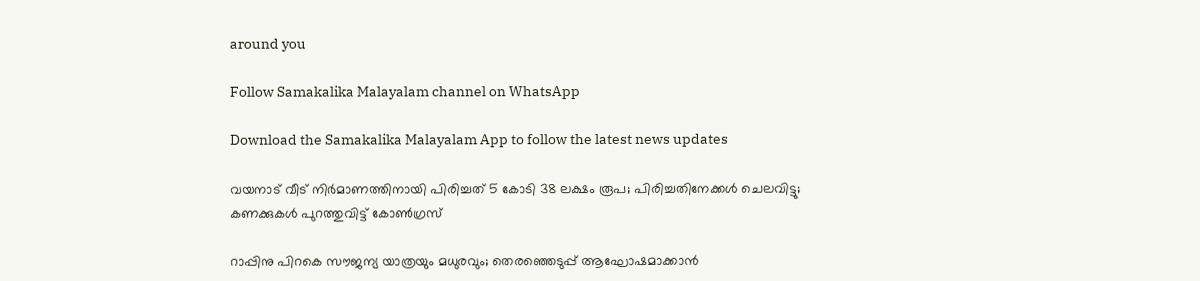around you

Follow Samakalika Malayalam channel on WhatsApp

Download the Samakalika Malayalam App to follow the latest news updates

വയനാട് വീട് നിര്‍മാണത്തിനായി പിരിച്ചത് 5 കോടി 38 ലക്ഷം രൂപ; പിരിച്ചതിനേക്കള്‍ ചെലവിട്ടു; കണക്കുകള്‍ പുറത്തുവിട്ട് കോണ്‍ഗ്രസ്

റാപ്പിനു പിറകെ സൗജന്യ യാത്രയും മധുരവും; തെരഞ്ഞെടുപ്പ് ആഘോഷമാക്കാൻ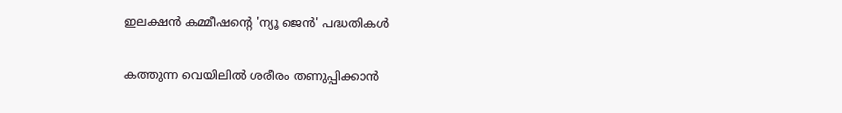ഇലക്ഷൻ കമ്മീഷന്റെ 'ന്യൂ ജെൻ' പദ്ധതികൾ

കത്തുന്ന വെയിലിൽ ശരീരം തണുപ്പിക്കാൻ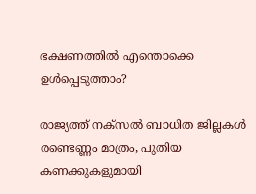ഭക്ഷണത്തിൽ എന്തൊക്കെ ഉൾപ്പെടുത്താം?

രാജ്യത്ത് നക്‌സല്‍ ബാധിത ജില്ലകള്‍ രണ്ടെണ്ണം മാത്രം, പുതിയ കണക്കുകളുമായി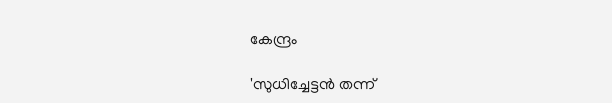കേന്ദ്രം

'സുധിച്ചേട്ടന്‍ തന്ന്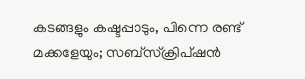കടങ്ങളും കഷ്ടപ്പാടും, പിന്നെ രണ്ട് മക്കളേയും; സബ്‌സ്‌ക്രിപ്ഷന്‍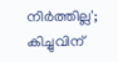നിര്‍ത്തില്ല'; കിച്ചുവിന്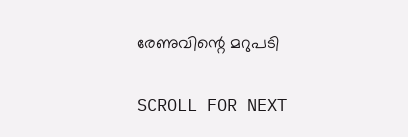രേണുവിന്റെ മറുപടി

SCROLL FOR NEXT